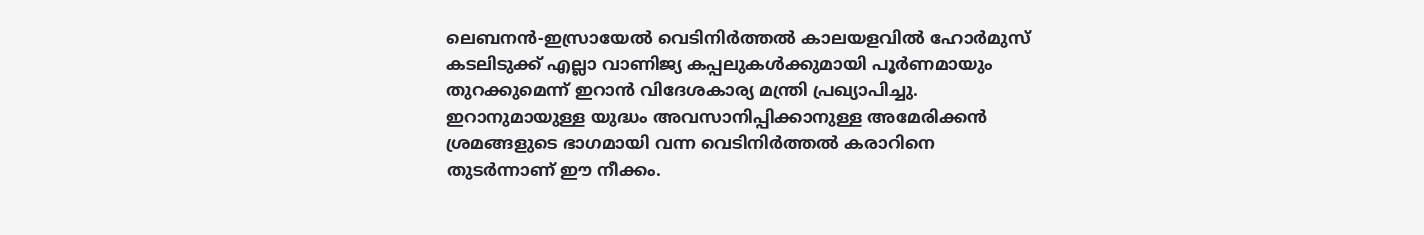ലെബനൻ-ഇസ്രായേൽ വെടിനിർത്തൽ കാലയളവിൽ ഹോർമുസ് കടലിടുക്ക് എല്ലാ വാണിജ്യ കപ്പലുകൾക്കുമായി പൂർണമായും തുറക്കുമെന്ന് ഇറാൻ വിദേശകാര്യ മന്ത്രി പ്രഖ്യാപിച്ചു. ഇറാനുമായുള്ള യുദ്ധം അവസാനിപ്പിക്കാനുള്ള അമേരിക്കൻ ശ്രമങ്ങളുടെ ഭാഗമായി വന്ന വെടിനിർത്തൽ കരാറിനെ തുടർന്നാണ് ഈ നീക്കം.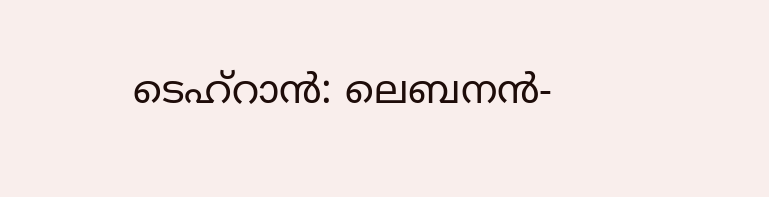ടെഹ്റാൻ: ലെബനൻ-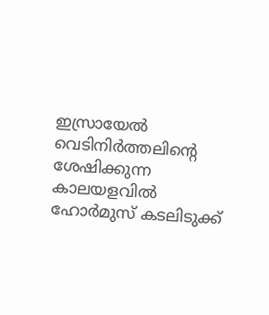ഇസ്രായേൽ വെടിനിർത്തലിന്റെ ശേഷിക്കുന്ന കാലയളവിൽ ഹോർമുസ് കടലിടുക്ക്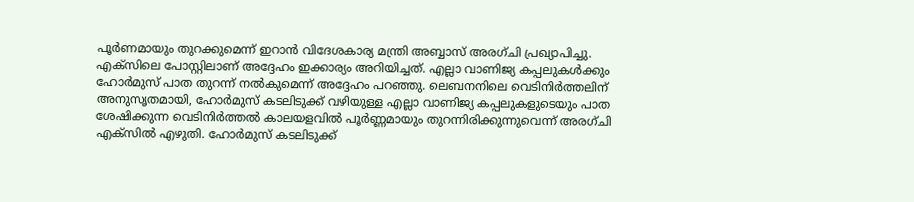പൂർണമായും തുറക്കുമെന്ന് ഇറാൻ വിദേശകാര്യ മന്ത്രി അബ്ബാസ് അരഗ്ചി പ്രഖ്യാപിച്ചു. എക്‌സിലെ പോസ്റ്റിലാണ് അദ്ദേഹം ഇക്കാര്യം അറിയിച്ചത്. എല്ലാ വാണിജ്യ കപ്പലുകൾക്കും ഹോർമുസ് പാത തുറന്ന് നൽകുമെന്ന് അദ്ദേഹം പറഞ്ഞു. ലെബനനിലെ വെടിനിർത്തലിന് അനുസൃതമായി, ഹോർമുസ് കടലിടുക്ക് വഴിയുള്ള എല്ലാ വാണിജ്യ കപ്പലുകളുടെയും പാത ശേഷിക്കുന്ന വെടിനിർത്തൽ കാലയളവിൽ പൂർണ്ണമായും തുറന്നിരിക്കുന്നുവെന്ന് അരഗ്ചി എക്‌സിൽ എഴുതി. ഹോർമുസ് കടലിടുക്ക്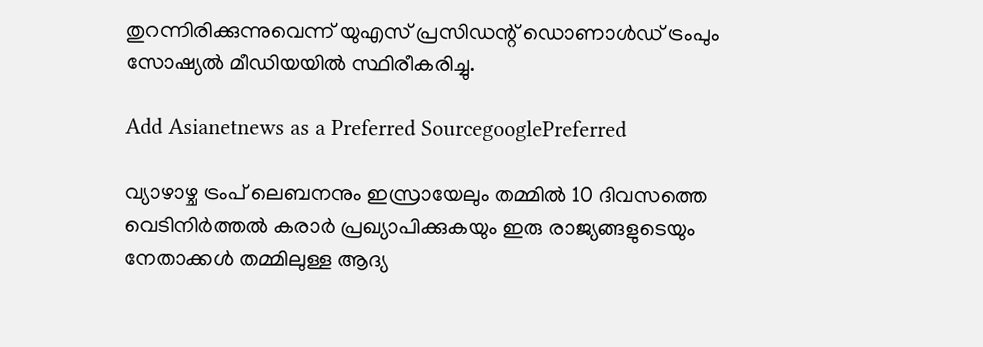തുറന്നിരിക്കുന്നുവെന്ന് യുഎസ് പ്രസിഡന്റ് ഡൊണാൾഡ് ട്രംപും സോഷ്യൽ മീഡിയയിൽ സ്ഥിരീകരിച്ചു.

Add Asianetnews as a Preferred SourcegooglePreferred

വ്യാഴാഴ്ച ട്രംപ് ലെബനനും ഇസ്രായേലും തമ്മിൽ 10 ദിവസത്തെ വെടിനിർത്തൽ കരാർ പ്രഖ്യാപിക്കുകയും ഇരു രാജ്യങ്ങളുടെയും നേതാക്കൾ തമ്മിലുള്ള ആദ്യ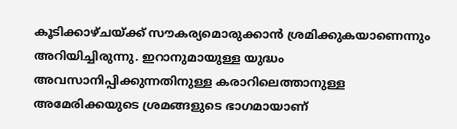കൂടിക്കാഴ്ചയ്ക്ക് സൗകര്യമൊരുക്കാൻ ശ്രമിക്കുകയാണെന്നും അറിയിച്ചിരുന്നു. ഇറാനുമായുള്ള യുദ്ധം അവസാനിപ്പിക്കുന്നതിനുള്ള കരാറിലെത്താനുള്ള അമേരിക്കയുടെ ശ്രമങ്ങളുടെ ഭാഗമായാണ്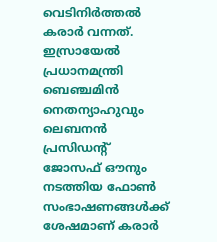വെടിനിർത്തൽ കരാർ വന്നത്. ഇസ്രായേൽ പ്രധാനമന്ത്രി ബെഞ്ചമിൻ നെതന്യാഹുവും ലെബനൻ പ്രസിഡന്റ് ജോസഫ് ഔനും നടത്തിയ ഫോൺ സംഭാഷണങ്ങൾക്ക് ശേഷമാണ് കരാർ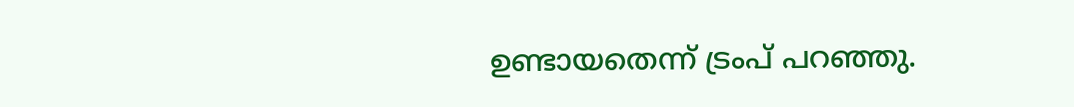ഉണ്ടായതെന്ന് ട്രംപ് പറഞ്ഞു.